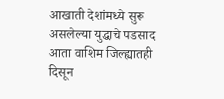आखाती देशांमध्ये सुरू असलेल्या युद्धाचे पडसाद आता वाशिम जिल्ह्यातही दिसून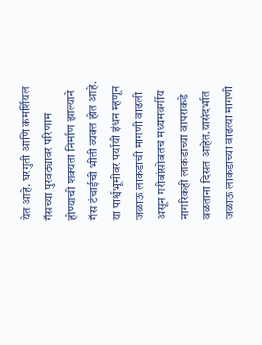येत आहे. घरगुती आणि कमर्शियल गॅसच्या पुरवठ्यावर परिणाम होण्याची शक्यता निर्माण झाल्याने गॅस टंचाईची भीती व्यक्त होत आहे. या पार्श्वभूमीवर पर्यायी इंधन म्हणून जळाऊ लाकडाची मागणी वाढली असून गरीबांसोबतच मध्यमवर्गीय नागरिकही लाकडाच्या वापराकडे वळताना दिसत आहेत.यासंदर्भात जळाऊ लाकडाच्या वाढत्या मागणी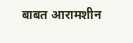बाबत आरामशीन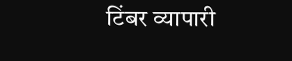टिंबर व्यापारी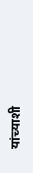यांच्याशी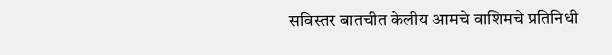सविस्तर बातचीत केलीय आमचे वाशिमचे प्रतिनिधी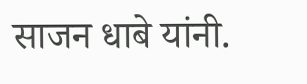साजन धाबे यांनी.